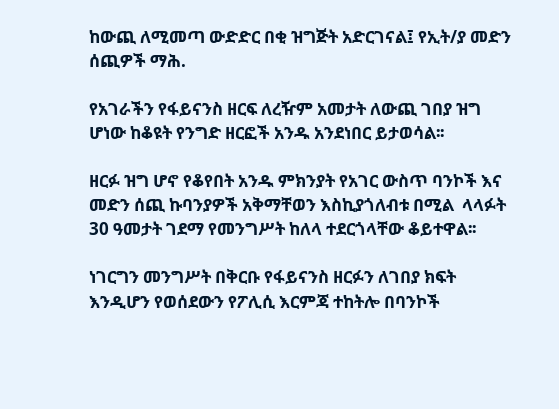ከውጪ ለሚመጣ ውድድር በቂ ዝግጅት አድርገናል፤ የኢት/ያ መድን ሰጪዎች ማሕ.

የአገራችን የፋይናንስ ዘርፍ ለረዥም አመታት ለውጪ ገበያ ዝግ ሆነው ከቆዩት የንግድ ዘርፎች አንዱ አንደነበር ይታወሳል፡፡

ዘርፉ ዝግ ሆኖ የቆየበት አንዱ ምክንያት የአገር ውስጥ ባንኮች እና መድን ሰጪ ኩባንያዎች አቅማቸወን እስኪያጎለብቱ በሚል  ላላፉት 30 ዓመታት ገደማ የመንግሥት ከለላ ተደርጎላቸው ቆይተዋል፡፡

ነገርግን መንግሥት በቅርቡ የፋይናንስ ዘርፉን ለገበያ ክፍት እንዲሆን የወሰደውን የፖሊሲ እርምጃ ተከትሎ በባንኮች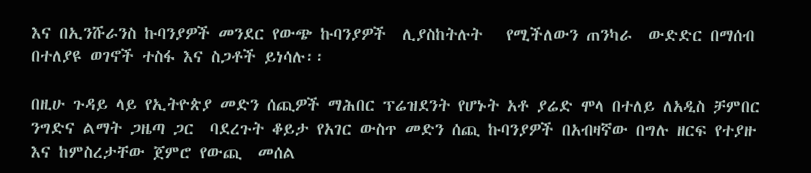እና በኢንሹራንስ ኩባንያዎች መንደር የውጭ ኩባንያዎች  ሊያስከትሉት   የሚችለውን ጠንካራ  ውድድር በማሰብ በተለያዩ ወገኖች ተስፋ እና ስጋቶች ይነሳሉ፡፡

በዚሁ ጉዳይ ላይ የኢትዮጵያ መድን ሰጪዎች ማሕበር ፕሬዝደንት የሆኑት አቶ ያሬድ ሞላ በተለይ ለአዲስ ቻምበር ንግድና ልማት ጋዜጣ ጋር  ባደረጉት ቆይታ የአገር ውስጥ መድን ሰጪ ኩባንያዎች በአብዛኛው በግሉ ዘርፍ የተያዙ እና ከምስረታቸው ጀምሮ የውጪ  መሰል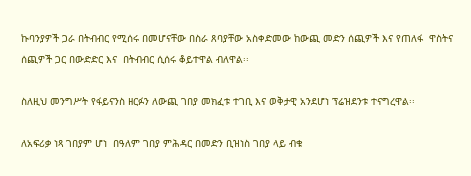ኩባንያዎች ጋራ በትብብር የሚሰሩ በመሆናቸው በስራ ጸባያቸው አስቀድመው ከውጪ መድን ሰጪዎች እና የጠለፋ  ዋስትና ሰጪዎች ጋር በውድድር እና  በትብብር ሲሰሩ ቆይተዋል ብለዋል፡፡

ስለዚህ መንግሥት የፋይናንስ ዘርፉን ለውጪ ገበያ መክፈቱ ተገቢ እና ወቅታዊ አንደሆነ ፕሬዝደንቱ ተናግረዋል፡፡

ለአፍሪቃ ነጻ ገበያም ሆነ  በዓለም ገበያ ምሕዳር በመድን ቢዝነስ ገበያ ላይ ብቁ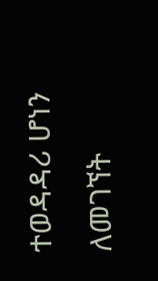ተወዳዳሪ ሆነን ለመገኘት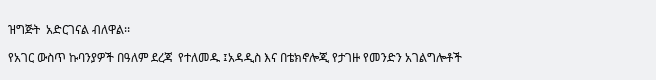ዝግጅት  አድርገናል ብለዋል፡፡

የአገር ውስጥ ኩባንያዎች በዓለም ደረጃ  የተለመዱ ፤አዳዲስ እና በቴክኖሎጂ የታገዙ የመንድን አገልግሎቶች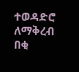ተወዳድሮ  ለማቅረብ  በቂ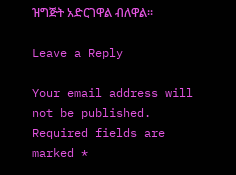ዝግጅት አድርገዋል ብለዋል፡፡

Leave a Reply

Your email address will not be published. Required fields are marked *